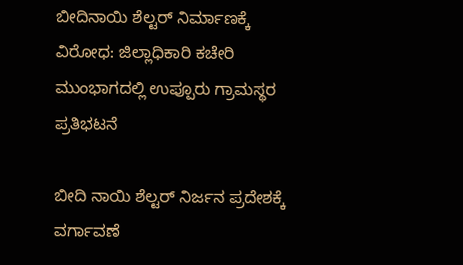ಬೀದಿನಾಯಿ ಶೆಲ್ಟರ್ ನಿರ್ಮಾಣಕ್ಕೆ ವಿರೋಧ: ಜಿಲ್ಲಾಧಿಕಾರಿ ಕಚೇರಿ ಮುಂಭಾಗದಲ್ಲಿ ಉಪ್ಪೂರು ಗ್ರಾಮಸ್ಥರ ಪ್ರತಿಭಟನೆ

ಬೀದಿ ನಾಯಿ ಶೆಲ್ಟರ್ ನಿರ್ಜನ ಪ್ರದೇಶಕ್ಕೆ ವರ್ಗಾವಣೆ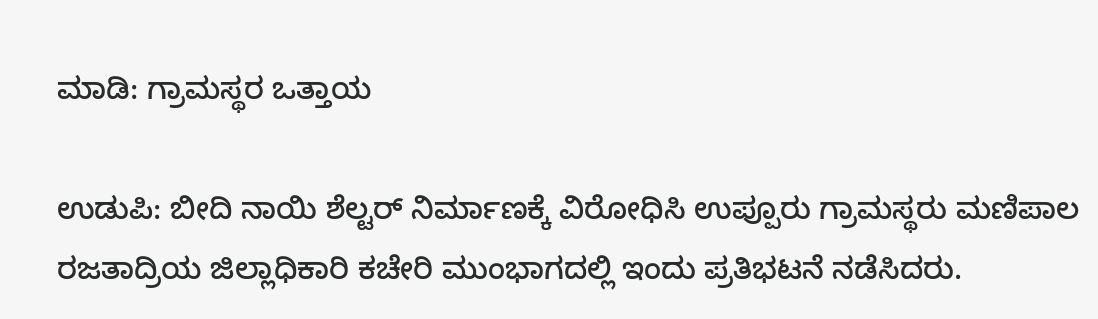ಮಾಡಿ: ಗ್ರಾಮಸ್ಥರ ಒತ್ತಾಯ

ಉಡುಪಿ: ಬೀದಿ ನಾಯಿ ಶೆಲ್ಟರ್ ನಿರ್ಮಾಣಕ್ಕೆ ವಿರೋಧಿಸಿ ಉಪ್ಪೂರು ಗ್ರಾಮಸ್ಥರು ಮಣಿಪಾಲ ರಜತಾದ್ರಿಯ ಜಿಲ್ಲಾಧಿಕಾರಿ ಕಚೇರಿ ಮುಂಭಾಗದಲ್ಲಿ ಇಂದು ಪ್ರತಿಭಟನೆ ನಡೆಸಿದರು.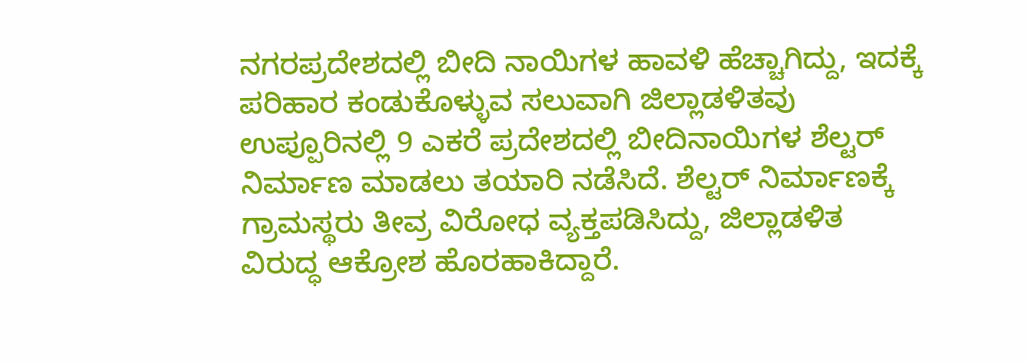ನಗರಪ್ರದೇಶದಲ್ಲಿ ಬೀದಿ ನಾಯಿಗಳ ಹಾವಳಿ ಹೆಚ್ಚಾಗಿದ್ದು, ಇದಕ್ಕೆ ಪರಿಹಾರ ಕಂಡುಕೊಳ್ಳುವ ಸಲುವಾಗಿ ಜಿಲ್ಲಾಡಳಿತವು ಉಪ್ಪೂರಿನಲ್ಲಿ 9 ಎಕರೆ ಪ್ರದೇಶದಲ್ಲಿ ಬೀದಿನಾಯಿಗಳ ಶೆಲ್ಟರ್ ನಿರ್ಮಾಣ ಮಾಡಲು ತಯಾರಿ ನಡೆಸಿದೆ. ಶೆಲ್ಟರ್ ನಿರ್ಮಾಣಕ್ಕೆ ಗ್ರಾಮಸ್ಥರು ತೀವ್ರ ವಿರೋಧ ವ್ಯಕ್ತಪಡಿಸಿದ್ದು, ಜಿಲ್ಲಾಡಳಿತ ವಿರುದ್ಧ ಆಕ್ರೋಶ ಹೊರಹಾಕಿದ್ದಾರೆ.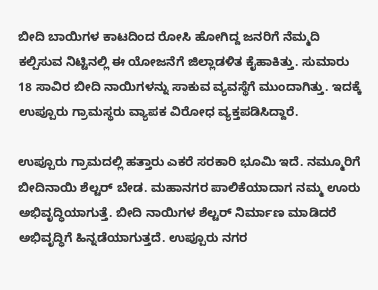ಬೀದಿ ಬಾಯಿಗಳ ಕಾಟದಿಂದ ರೋಸಿ ಹೋಗಿದ್ದ ಜನರಿಗೆ ನೆಮ್ಮದಿ ಕಲ್ಪಿಸುವ ನಿಟ್ಟಿನಲ್ಲಿ ಈ ಯೋಜನೆಗೆ ಜಿಲ್ಲಾಡಳಿತ ಕೈಹಾಕಿತ್ತು. ಸುಮಾರು 18 ಸಾವಿರ ಬೀದಿ ನಾಯಿಗಳನ್ನು ಸಾಕುವ ವ್ಯವಸ್ಥೆಗೆ ಮುಂದಾಗಿತ್ತು. ಇದಕ್ಕೆ ಉಪ್ಪೂರು ಗ್ರಾಮಸ್ಥರು ವ್ಯಾಪಕ ವಿರೋಧ ವ್ಯಕ್ತಪಡಿಸಿದ್ದಾರೆ.

ಉಪ್ಪೂರು ಗ್ರಾಮದಲ್ಲಿ ಹತ್ತಾರು ಎಕರೆ ಸರಕಾರಿ ಭೂಮಿ ಇದೆ. ನಮ್ಮೂರಿಗೆ ಬೀದಿನಾಯಿ ಶೆಲ್ಟರ್ ಬೇಡ. ಮಹಾನಗರ ಪಾಲಿಕೆಯಾದಾಗ ನಮ್ಮ ಊರು ಅಭಿವೃದ್ಧಿಯಾಗುತ್ತೆ. ಬೀದಿ ನಾಯಿಗಳ ಶೆಲ್ಟರ್ ನಿರ್ಮಾಣ ಮಾಡಿದರೆ ಅಭಿವೃದ್ಧಿಗೆ ಹಿನ್ನಡೆಯಾಗುತ್ತದೆ. ಉಪ್ಪೂರು ನಗರ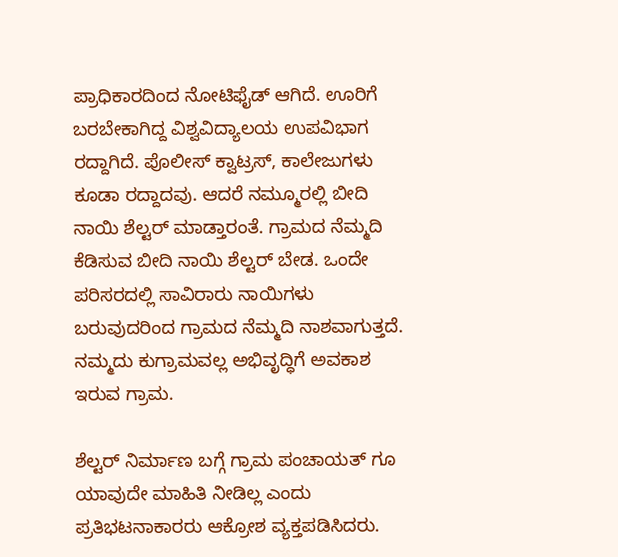ಪ್ರಾಧಿಕಾರದಿಂದ ನೋಟಿಫೈಡ್ ಆಗಿದೆ. ಊರಿಗೆ ಬರಬೇಕಾಗಿದ್ದ ವಿಶ್ವವಿದ್ಯಾಲಯ ಉಪವಿಭಾಗ ರದ್ದಾಗಿದೆ. ಪೊಲೀಸ್ ಕ್ವಾಟ್ರಸ್, ಕಾಲೇಜುಗಳು ಕೂಡಾ ರದ್ದಾದವು. ಆದರೆ ನಮ್ಮೂರಲ್ಲಿ ಬೀದಿ ನಾಯಿ ಶೆಲ್ಟರ್ ಮಾಡ್ತಾರಂತೆ. ಗ್ರಾಮದ ನೆಮ್ಮದಿ ಕೆಡಿಸುವ ಬೀದಿ ನಾಯಿ ಶೆಲ್ಟರ್ ಬೇಡ. ಒಂದೇ ಪರಿಸರದಲ್ಲಿ ಸಾವಿರಾರು ನಾಯಿಗಳು ಬರುವುದರಿಂದ ಗ್ರಾಮದ ನೆಮ್ಮದಿ ನಾಶವಾಗುತ್ತದೆ. ನಮ್ಮದು ಕುಗ್ರಾಮವಲ್ಲ ಅಭಿವೃದ್ಧಿಗೆ ಅವಕಾಶ ಇರುವ ಗ್ರಾಮ.

ಶೆಲ್ಟರ್ ನಿರ್ಮಾಣ ಬಗ್ಗೆ ಗ್ರಾಮ ಪಂಚಾಯತ್ ಗೂ ಯಾವುದೇ ಮಾಹಿತಿ ನೀಡಿಲ್ಲ ಎಂದು ಪ್ರತಿಭಟನಾಕಾರರು ಆಕ್ರೋಶ ವ್ಯಕ್ತಪಡಿಸಿದರು‌.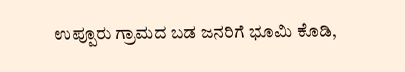ಉಪ್ಪೂರು ಗ್ರಾಮದ ಬಡ ಜನರಿಗೆ ಭೂಮಿ ಕೊಡಿ,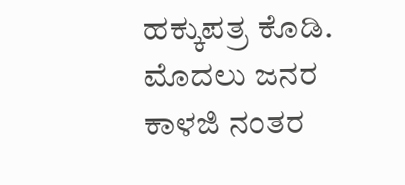ಹಕ್ಕುಪತ್ರ ಕೊಡಿ. ಮೊದಲು ಜನರ ಕಾಳಜಿ ನಂತರ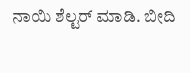ನಾಯಿ ಶೆಲ್ಟರ್ ಮಾಡಿ. ಬೀದಿ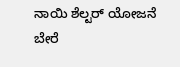ನಾಯಿ ಶೆಲ್ಟರ್ ಯೋಜನೆ ಬೇರೆ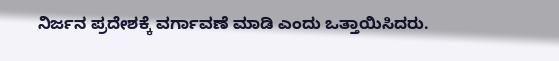ನಿರ್ಜನ ಪ್ರದೇಶಕ್ಕೆ ವರ್ಗಾವಣೆ ಮಾಡಿ ಎಂದು ಒತ್ತಾಯಿಸಿದರು.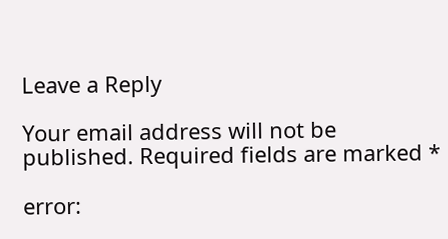Leave a Reply

Your email address will not be published. Required fields are marked *

error: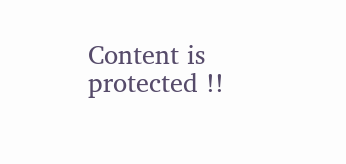Content is protected !!